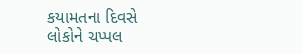કયામતના દિવસે લોકોને ચપ્પલ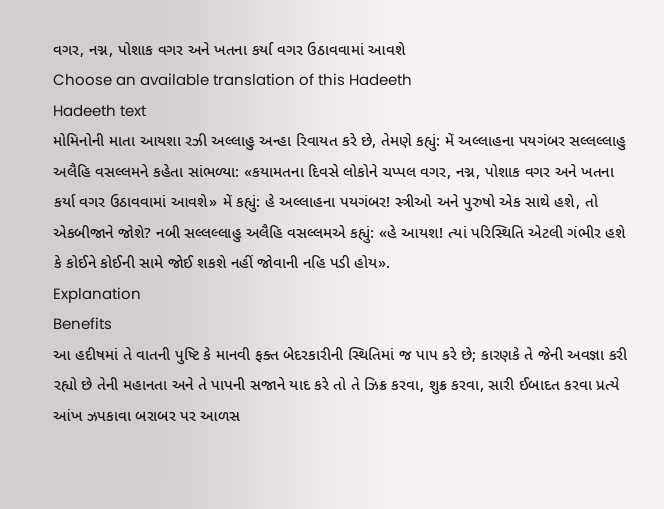વગર, નગ્ન, પોશાક વગર અને ખતના કર્યા વગર ઉઠાવવામાં આવશે
Choose an available translation of this Hadeeth
Hadeeth text
મોમિનોની માતા આયશા રઝી અલ્લાહુ અન્હા રિવાયત કરે છે, તેમણે કહ્યું: મેં અલ્લાહના પયગંબર સલ્લલ્લાહુ અલૈહિ વસલ્લમને કહેતા સાંભળ્યા: «કયામતના દિવસે લોકોને ચપ્પલ વગર, નગ્ન, પોશાક વગર અને ખતના કર્યા વગર ઉઠાવવામાં આવશે» મેં કહ્યું: હે અલ્લાહના પયગંબર! સ્ત્રીઓ અને પુરુષો એક સાથે હશે, તો એકબીજાને જોશે? નબી સલ્લલ્લાહુ અલૈહિ વસલ્લમએ કહ્યું: «હે આયશ! ત્યાં પરિસ્થિતિ એટલી ગંભીર હશે કે કોઈને કોઈની સામે જોઈ શકશે નહીં જોવાની નહિ પડી હોય».
Explanation
Benefits
આ હદીષમાં તે વાતની પુષ્ટિ કે માનવી ફક્ત બેદરકારીની સ્થિતિમાં જ પાપ કરે છે; કારણકે તે જેની અવજ્ઞા કરી રહ્યો છે તેની મહાનતા અને તે પાપની સજાને યાદ કરે તો તે ઝિક્ર કરવા, શુક્ર કરવા, સારી ઈબાદત કરવા પ્રત્યે આંખ ઝપકાવા બરાબર પર આળસ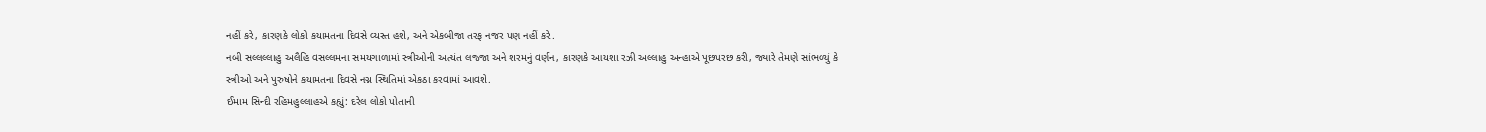નહીં કરે, કારણકે લોકો કયામતના દિવસે વ્યસ્ત હશે, અને એકબીજા તરફ નજર પણ નહીં કરે.
નબી સલ્લલ્લાહુ અલૈહિ વસલ્લમના સમયગાળામાં સ્ત્રીઓની અત્યંત લજ્જા અને શરમનું વર્ણન, કારણકે આયશા રઝી અલ્લાહુ અન્હાએ પૂછપરછ કરી, જ્યારે તેમણે સાંભળ્યું કે સ્ત્રીઓ અને પુરુષોને કયામતના દિવસે નગ્ન સ્થિતિમાં એકઠા કરવામાં આવશે.
ઈમામ સિન્દી રહિમહુલ્લાહએ કહ્યું: દરેલ લોકો પોતાની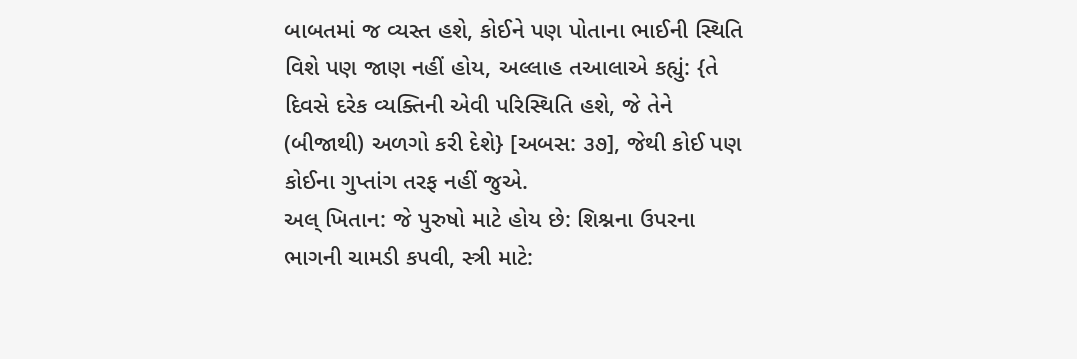બાબતમાં જ વ્યસ્ત હશે, કોઈને પણ પોતાના ભાઈની સ્થિતિ વિશે પણ જાણ નહીં હોય, અલ્લાહ તઆલાએ કહ્યું: {તે દિવસે દરેક વ્યક્તિની એવી પરિસ્થિતિ હશે, જે તેને (બીજાથી) અળગો કરી દેશે} [અબસ: ૩૭], જેથી કોઈ પણ કોઈના ગુપ્તાંગ તરફ નહીં જુએ.
અલ્ ખિતાન: જે પુરુષો માટે હોય છે: શિશ્નના ઉપરના ભાગની ચામડી કપવી, સ્ત્રી માટે: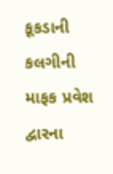કૂકડાની કલગીની માફક પ્રવેશ દ્વારના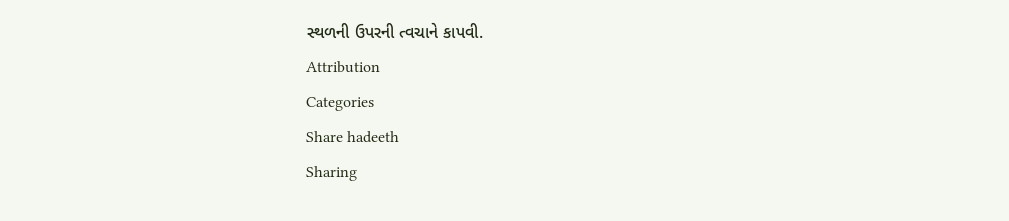સ્થળની ઉપરની ત્વચાને કાપવી.
Attribution
Categories
Share hadeeth
Sharing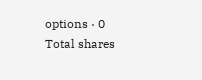options · 0 Total shares